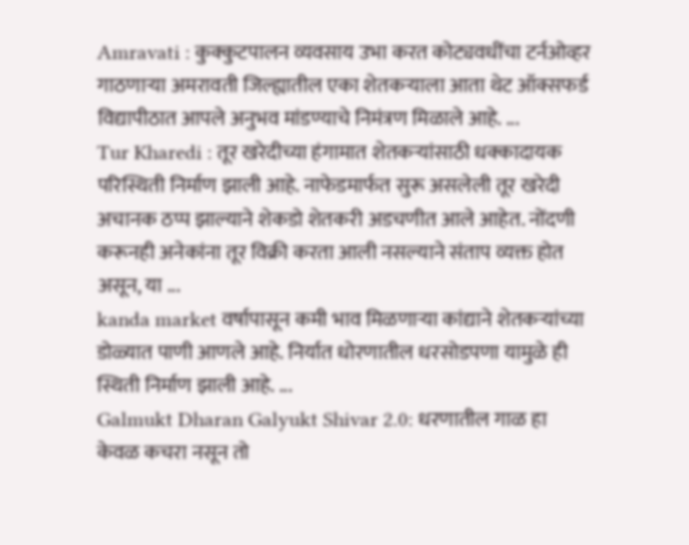Amravati : कुक्कुटपालन व्यवसाय उभा करत कोट्यवधींचा टर्नओव्हर गाठणाऱ्या अमरावती जिल्ह्यातील एका शेतकऱ्याला आता थेट ऑक्सफर्ड विद्यापीठात आपले अनुभव मांडण्याचे निमंत्रण मिळाले आहे. ...
Tur Kharedi : तूर खरेदीच्या हंगामात शेतकऱ्यांसाठी धक्कादायक परिस्थिती निर्माण झाली आहे. नाफेडमार्फत सुरू असलेली तूर खरेदी अचानक ठप्प झाल्याने शेकडो शेतकरी अडचणीत आले आहेत. नोंदणी करूनही अनेकांना तूर विक्री करता आली नसल्याने संताप व्यक्त होत असून, या ...
kanda market वर्षापासून कमी भाव मिळणाऱ्या कांद्याने शेतकऱ्यांच्या डोळ्यात पाणी आणले आहे. निर्यात धोरणातील धरसोडपणा यामुळे ही स्थिती निर्माण झाली आहे. ...
Galmukt Dharan Galyukt Shivar 2.0: धरणातील गाळ हा केवळ कचरा नसून तो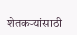शेतकऱ्यांसाठी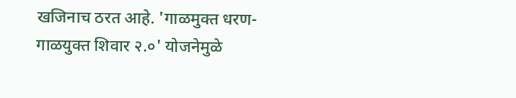खजिनाच ठरत आहे. 'गाळमुक्त धरण-गाळयुक्त शिवार २.०' योजनेमुळे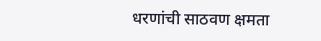धरणांची साठवण क्षमता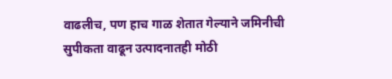वाढलीच, पण हाच गाळ शेतात गेल्याने जमिनीची सुपीकता वाढून उत्पादनातही मोठी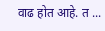वाढ होत आहे. त ...